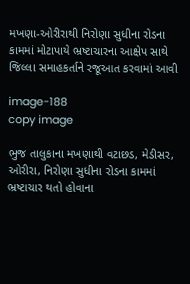મખણા-ઓરીરાથી નિરોણા સુધીના રોડના કામમાં મોટાપાયે ભ્રષ્ટાચારના આક્ષેપ સાથે જિલ્લા સમાહકર્તાને રજૂઆત કરવામાં આવી

image-188
copy image

ભુજ તાલુકાના મખણાથી વટાછડ, મેડીસર, ઓરીરા, નિરોણા સુધીના રોડના કામમાં ભ્રષ્ટાચાર થતો હોવાના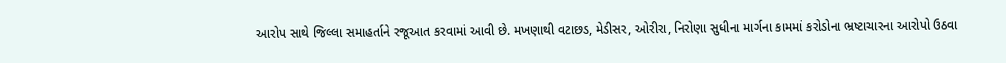આરોપ સાથે જિલ્લા સમાહર્તાને રજૂઆત કરવામાં આવી છે. મખણાથી વટાછડ, મેડીસર, ઓરીરા, નિરોણા સુધીના માર્ગના કામમાં કરોડોના ભ્રષ્ટાચારના આરોપો ઉઠવા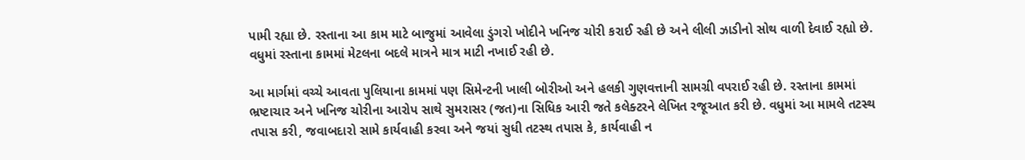પામી રહ્યા છે. રસ્તાના આ કામ માટે બાજુમાં આવેલા ડુંગરો ખોદીને ખનિજ ચોરી કરાઈ રહી છે અને લીલી ઝાડીનો સોથ વાળી દેવાઈ રહ્યો છે. વધુમાં રસ્તાના કામમાં મેટલના બદલે માત્રને માત્ર માટી નખાઈ રહી છે.

આ માર્ગમાં વચ્ચે આવતા પુલિયાના કામમાં પણ સિમેન્ટની ખાલી બોરીઓ અને હલકી ગુણવત્તાની સામગ્રી વપરાઈ રહી છે. રસ્તાના કામમાં ભ્રષ્ટાચાર અને ખનિજ ચોરીના આરોપ સાથે સુમરાસર (જત)ના સિધિક આરી જતે કલેક્ટરને લેખિત રજૂઆત કરી છે. વધુમાં આ મામલે તટસ્થ તપાસ કરી, જવાબદારો સામે કાર્યવાહી કરવા અને જયાં સુધી તટસ્થ તપાસ કે, કાર્યવાહી ન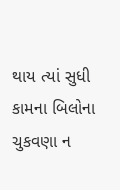થાય ત્યાં સુધી કામના બિલોના ચુકવણા ન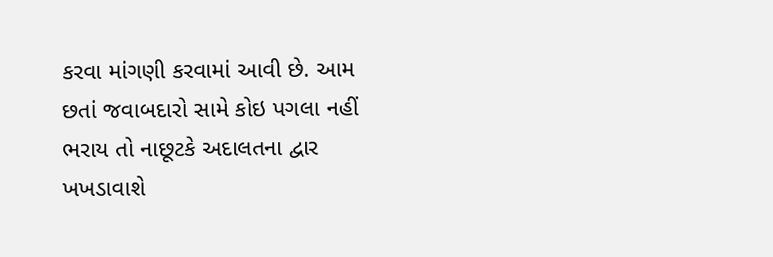કરવા માંગણી કરવામાં આવી છે. આમ છતાં જવાબદારો સામે કોઇ પગલા નહીં ભરાય તો નાછૂટકે અદાલતના દ્વાર ખખડાવાશે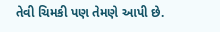તેવી ચિમકી પણ તેમણે આપી છે.